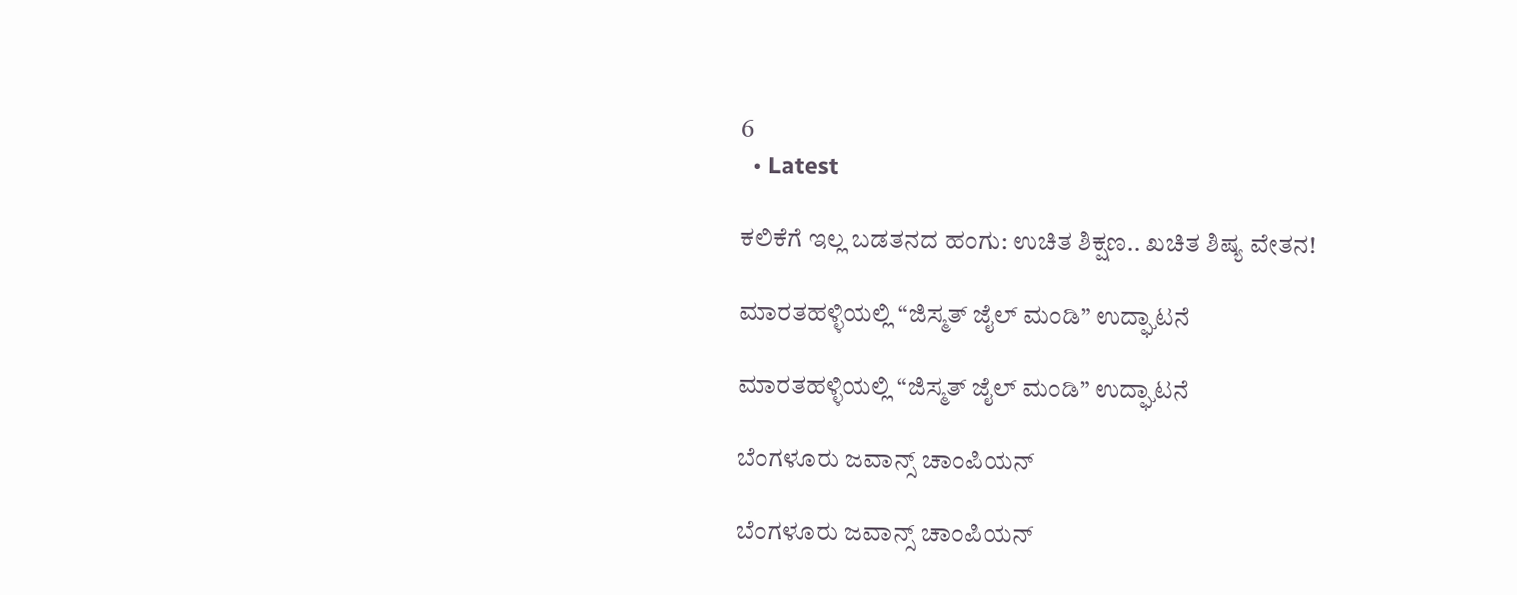6
  • Latest

ಕಲಿಕೆಗೆ ಇಲ್ಲ ಬಡತನದ ಹಂಗು: ಉಚಿತ ಶಿಕ್ಷಣ.. ಖಚಿತ ಶಿಷ್ಯ ವೇತನ!

ಮಾರತಹಳ್ಳಿಯಲ್ಲಿ “ಜಿಸ್ಮತ್ ಜೈಲ್ ಮಂಡಿ” ಉದ್ಘಾಟನೆ

ಮಾರತಹಳ್ಳಿಯಲ್ಲಿ “ಜಿಸ್ಮತ್ ಜೈಲ್ ಮಂಡಿ” ಉದ್ಘಾಟನೆ

ಬೆಂಗಳೂರು ಜವಾನ್ಸ್ ಚಾಂಪಿಯನ್

ಬೆಂಗಳೂರು ಜವಾನ್ಸ್ ಚಾಂಪಿಯನ್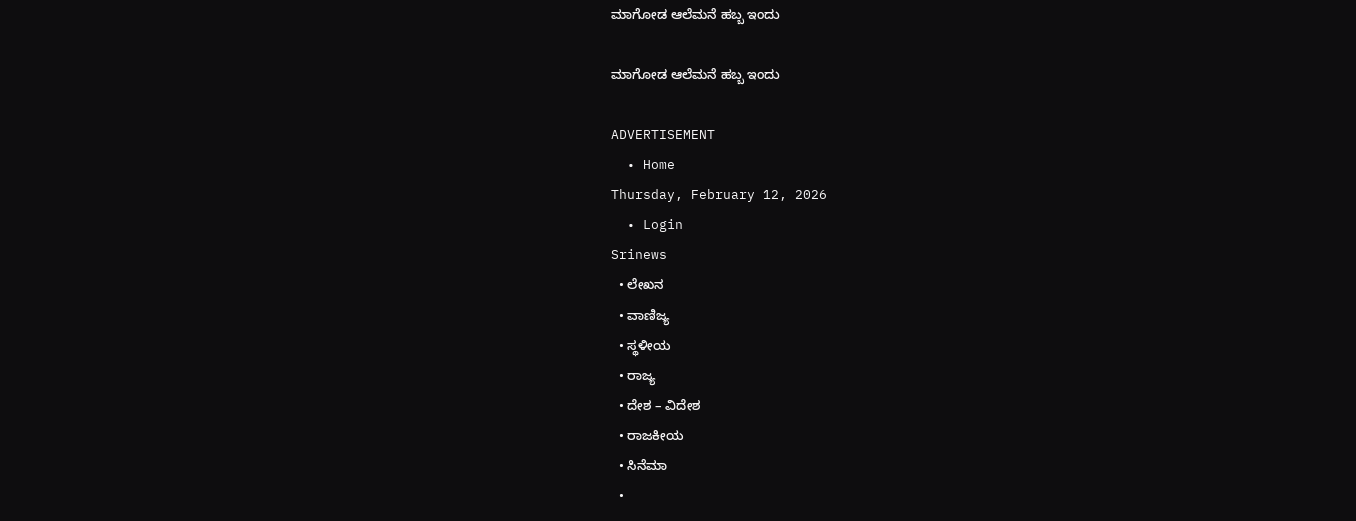ಮಾಗೋಡ ಆಲೆಮನೆ ಹಬ್ಬ ಇಂದು

ಮಾಗೋಡ ಆಲೆಮನೆ ಹಬ್ಬ ಇಂದು

ADVERTISEMENT
  • Home
Thursday, February 12, 2026
  • Login
Srinews
  • ಲೇಖನ
  • ವಾಣಿಜ್ಯ
  • ಸ್ಥಳೀಯ
  • ರಾಜ್ಯ
  • ದೇಶ – ವಿದೇಶ
  • ರಾಜಕೀಯ
  • ಸಿನೆಮಾ
  •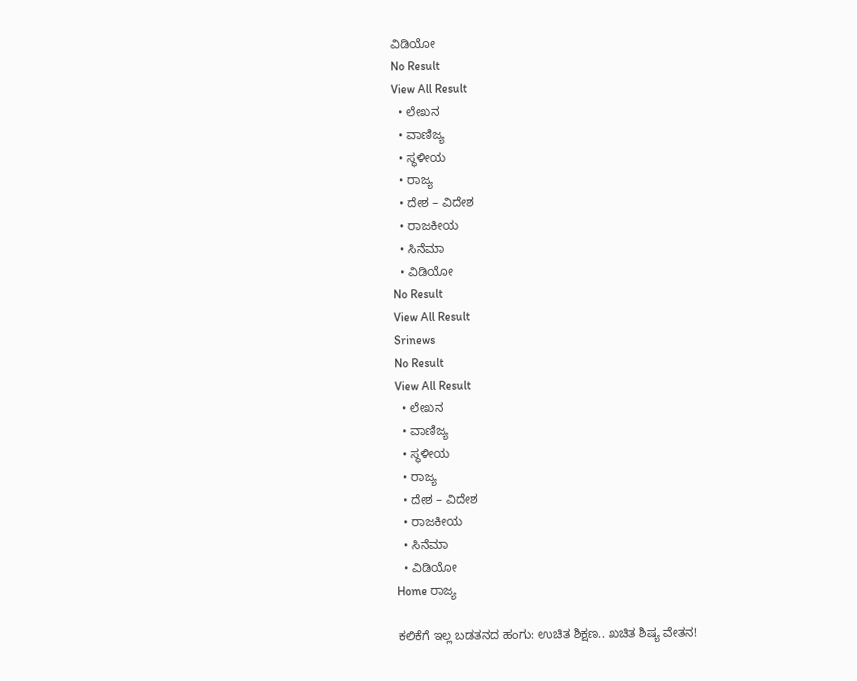ವಿಡಿಯೋ
No Result
View All Result
  • ಲೇಖನ
  • ವಾಣಿಜ್ಯ
  • ಸ್ಥಳೀಯ
  • ರಾಜ್ಯ
  • ದೇಶ – ವಿದೇಶ
  • ರಾಜಕೀಯ
  • ಸಿನೆಮಾ
  • ವಿಡಿಯೋ
No Result
View All Result
Srinews
No Result
View All Result
  • ಲೇಖನ
  • ವಾಣಿಜ್ಯ
  • ಸ್ಥಳೀಯ
  • ರಾಜ್ಯ
  • ದೇಶ – ವಿದೇಶ
  • ರಾಜಕೀಯ
  • ಸಿನೆಮಾ
  • ವಿಡಿಯೋ
Home ರಾಜ್ಯ

ಕಲಿಕೆಗೆ ಇಲ್ಲ ಬಡತನದ ಹಂಗು: ಉಚಿತ ಶಿಕ್ಷಣ.. ಖಚಿತ ಶಿಷ್ಯ ವೇತನ!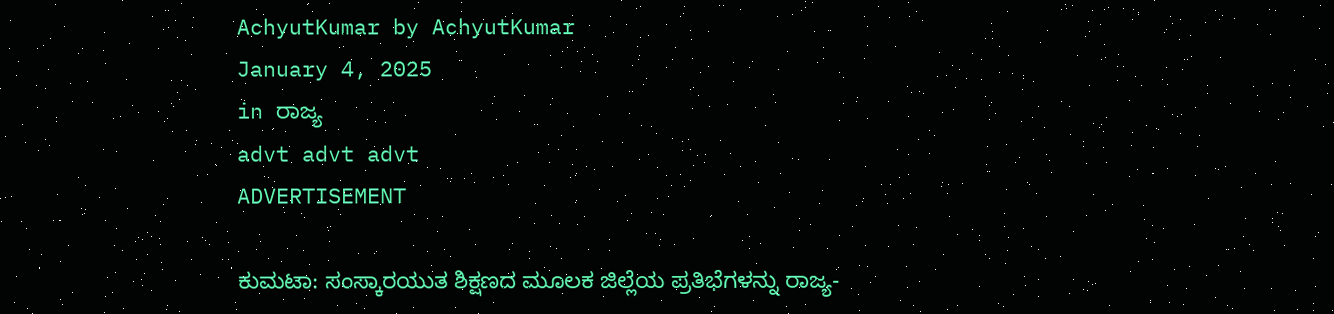AchyutKumar by AchyutKumar
January 4, 2025
in ರಾಜ್ಯ
advt advt advt
ADVERTISEMENT

ಕುಮಟಾ: ಸಂಸ್ಕಾರಯುತ ಶಿಕ್ಷಣದ ಮೂಲಕ ಜಿಲ್ಲೆಯ ಪ್ರತಿಭೆಗಳನ್ನು ರಾಜ್ಯ-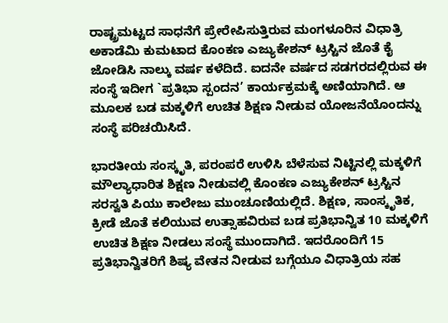ರಾಷ್ಟ್ರಮಟ್ಟದ ಸಾಧನೆಗೆ ಪ್ರೇರೇಪಿಸುತ್ತಿರುವ ಮಂಗಳೂರಿನ ವಿಧಾತ್ರಿ ಅಕಾಡೆಮಿ ಕುಮಟಾದ ಕೊಂಕಣ ಎಜ್ಯುಕೇಶನ್ ಟ್ರಸ್ಟಿನ ಜೊತೆ ಕೈ ಜೋಡಿಸಿ ನಾಲ್ಕು ವರ್ಷ ಕಳೆದಿದೆ. ಐದನೇ ವರ್ಷದ ಸಡಗರದಲ್ಲಿರುವ ಈ ಸಂಸ್ಥೆ ಇದೀಗ `ಪ್ರತಿಭಾ ಸ್ಪಂದನ’ ಕಾರ್ಯಕ್ರಮಕ್ಕೆ ಅಣಿಯಾಗಿದೆ. ಆ ಮೂಲಕ ಬಡ ಮಕ್ಕಳಿಗೆ ಉಚಿತ ಶಿಕ್ಷಣ ನೀಡುವ ಯೋಜನೆಯೊಂದನ್ನು ಸಂಸ್ಥೆ ಪರಿಚಯಿಸಿದೆ.

ಭಾರತೀಯ ಸಂಸ್ಕೃತಿ, ಪರಂಪರೆ ಉಳಿಸಿ ಬೆಳೆಸುವ ನಿಟ್ಟಿನಲ್ಲಿ ಮಕ್ಕಳಿಗೆ ಮೌಲ್ಯಾಧಾರಿತ ಶಿಕ್ಷಣ ನೀಡುವಲ್ಲಿ ಕೊಂಕಣ ಎಜ್ಯುಕೇಶನ್ ಟ್ರಸ್ಟಿನ ಸರಸ್ವತಿ ಪಿಯು ಕಾಲೇಜು ಮುಂಚೂಣಿಯಲ್ಲಿದೆ. ಶಿಕ್ಷಣ, ಸಾಂಸ್ಕೃತಿಕ, ಕ್ರೀಡೆ ಜೊತೆ ಕಲಿಯುವ ಉತ್ಸಾಹವಿರುವ ಬಡ ಪ್ರತಿಭಾನ್ವಿತ 10 ಮಕ್ಕಳಿಗೆ ಉಚಿತ ಶಿಕ್ಷಣ ನೀಡಲು ಸಂಸ್ಥೆ ಮುಂದಾಗಿದೆ. ಇದರೊಂದಿಗೆ 15 ಪ್ರತಿಭಾನ್ವಿತರಿಗೆ ಶಿಷ್ಯ ವೇತನ ನೀಡುವ ಬಗ್ಗೆಯೂ ವಿಧಾತ್ರಿಯ ಸಹ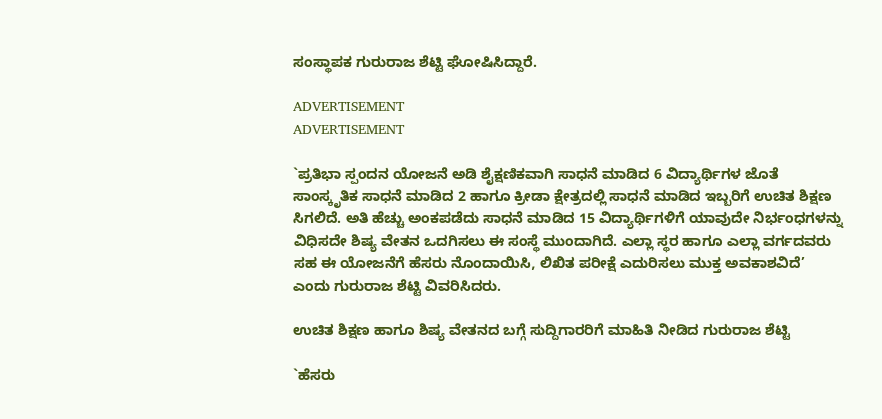ಸಂಸ್ಥಾಪಕ ಗುರುರಾಜ ಶೆಟ್ಟಿ ಘೋಷಿಸಿದ್ದಾರೆ.

ADVERTISEMENT
ADVERTISEMENT

`ಪ್ರತಿಭಾ ಸ್ಪಂದನ ಯೋಜನೆ ಅಡಿ ಶೈಕ್ಷಣಿಕವಾಗಿ ಸಾಧನೆ ಮಾಡಿದ 6 ವಿದ್ಯಾರ್ಥಿಗಳ ಜೊತೆ ಸಾಂಸ್ಕೃತಿಕ ಸಾಧನೆ ಮಾಡಿದ 2 ಹಾಗೂ ಕ್ರೀಡಾ ಕ್ಷೇತ್ರದಲ್ಲಿ ಸಾಧನೆ ಮಾಡಿದ ಇಬ್ಬರಿಗೆ ಉಚಿತ ಶಿಕ್ಷಣ ಸಿಗಲಿದೆ. ಅತಿ ಹೆಚ್ಚು ಅಂಕಪಡೆದು ಸಾಧನೆ ಮಾಡಿದ 15 ವಿದ್ಯಾರ್ಥಿಗಳಿಗೆ ಯಾವುದೇ ನಿರ್ಭಂಧಗಳನ್ನು ವಿಧಿಸದೇ ಶಿಷ್ಯ ವೇತನ ಒದಗಿಸಲು ಈ ಸಂಸ್ಥೆ ಮುಂದಾಗಿದೆ. ಎಲ್ಲಾ ಸ್ಥರ ಹಾಗೂ ಎಲ್ಲಾ ವರ್ಗದವರು ಸಹ ಈ ಯೋಜನೆಗೆ ಹೆಸರು ನೊಂದಾಯಿಸಿ, ಲಿಖಿತ ಪರೀಕ್ಷೆ ಎದುರಿಸಲು ಮುಕ್ತ ಅವಕಾಶವಿದೆ’ ಎಂದು ಗುರುರಾಜ ಶೆಟ್ಟಿ ವಿವರಿಸಿದರು.

ಉಚಿತ ಶಿಕ್ಷಣ ಹಾಗೂ ಶಿಷ್ಯ ವೇತನದ ಬಗ್ಗೆ ಸುದ್ದಿಗಾರರಿಗೆ ಮಾಹಿತಿ ನೀಡಿದ ಗುರುರಾಜ ಶೆಟ್ಟಿ

`ಹೆಸರು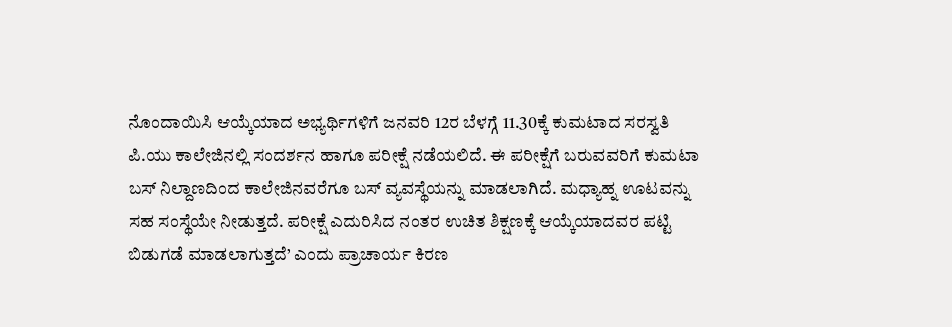ನೊಂದಾಯಿಸಿ ಆಯ್ಕೆಯಾದ ಅಭ್ಯರ್ಥಿಗಳಿಗೆ ಜನವರಿ 12ರ ಬೆಳಗ್ಗೆ 11.30ಕ್ಕೆ ಕುಮಟಾದ ಸರಸ್ವತಿ ಪಿ.ಯು ಕಾಲೇಜಿನಲ್ಲಿ ಸಂದರ್ಶನ ಹಾಗೂ ಪರೀಕ್ಷೆ ನಡೆಯಲಿದೆ. ಈ ಪರೀಕ್ಷೆಗೆ ಬರುವವರಿಗೆ ಕುಮಟಾ ಬಸ್ ನಿಲ್ದಾಣದಿಂದ ಕಾಲೇಜಿನವರೆಗೂ ಬಸ್ ವ್ಯವಸ್ಥೆಯನ್ನು ಮಾಡಲಾಗಿದೆ. ಮಧ್ಯಾಹ್ನ ಊಟವನ್ನು ಸಹ ಸಂಸ್ಥೆಯೇ ನೀಡುತ್ತದೆ. ಪರೀಕ್ಷೆ ಎದುರಿಸಿದ ನಂತರ ಉಚಿತ ಶಿಕ್ಷಣಕ್ಕೆ ಆಯ್ಕೆಯಾದವರ ಪಟ್ಟಿ ಬಿಡುಗಡೆ ಮಾಡಲಾಗುತ್ತದೆ’ ಎಂದು ಪ್ರಾಚಾರ್ಯ ಕಿರಣ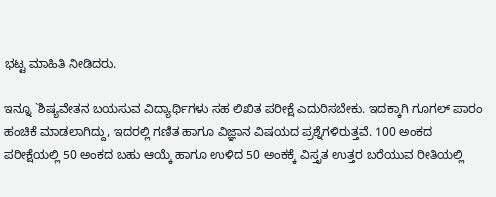ಭಟ್ಟ ಮಾಹಿತಿ ನೀಡಿದರು.

ಇನ್ನೂ `ಶಿಷ್ಯವೇತನ ಬಯಸುವ ವಿದ್ಯಾರ್ಥಿಗಳು ಸಹ ಲಿಖಿತ ಪರೀಕ್ಷೆ ಎದುರಿಸಬೇಕು. ಇದಕ್ಕಾಗಿ ಗೂಗಲ್ ಪಾರಂ ಹಂಚಿಕೆ ಮಾಡಲಾಗಿದ್ದು, ಇದರಲ್ಲಿ ಗಣಿತ ಹಾಗೂ ವಿಜ್ಞಾನ ವಿಷಯದ ಪ್ರಶ್ನೆಗಳಿರುತ್ತವೆ. 100 ಅಂಕದ ಪರೀಕ್ಷೆಯಲ್ಲಿ 50 ಅಂಕದ ಬಹು ಆಯ್ಕೆ ಹಾಗೂ ಉಳಿದ 50 ಅಂಕಕ್ಕೆ ವಿಸ್ತೃತ ಉತ್ತರ ಬರೆಯುವ ರೀತಿಯಲ್ಲಿ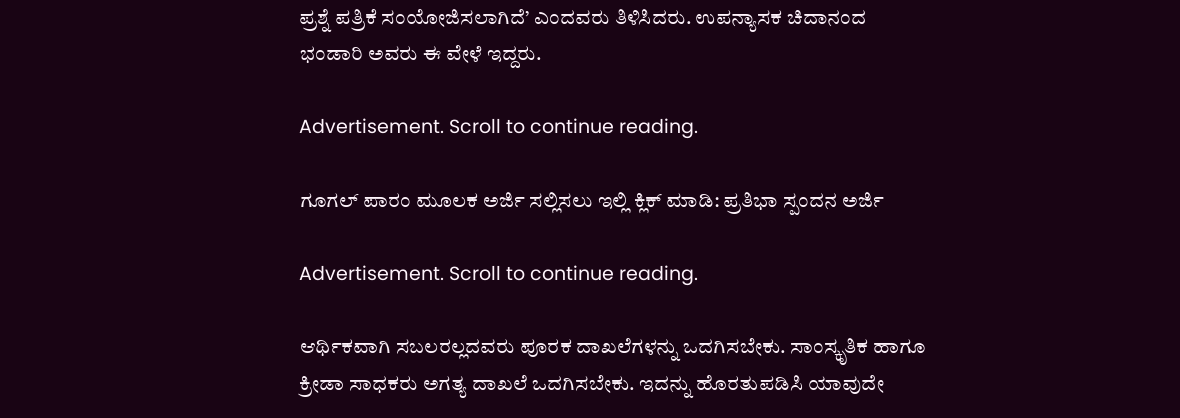ಪ್ರಶ್ನೆ ಪತ್ರಿಕೆ ಸಂಯೋಜಿಸಲಾಗಿದೆ’ ಎಂದವರು ತಿಳಿಸಿದರು. ಉಪನ್ಯಾಸಕ ಚಿದಾನಂದ ಭಂಡಾರಿ ಅವರು ಈ ವೇಳೆ ಇದ್ದರು.

Advertisement. Scroll to continue reading.

ಗೂಗಲ್ ಪಾರಂ ಮೂಲಕ ಅರ್ಜಿ ಸಲ್ಲಿಸಲು ಇಲ್ಲಿ ಕ್ಲಿಕ್ ಮಾಡಿ: ಪ್ರತಿಭಾ ಸ್ಪಂದನ ಅರ್ಜಿ

Advertisement. Scroll to continue reading.

ಆರ್ಥಿಕವಾಗಿ ಸಬಲರಲ್ಲದವರು ಪೂರಕ ದಾಖಲೆಗಳನ್ನು ಒದಗಿಸಬೇಕು. ಸಾಂಸ್ಕೃತಿಕ ಹಾಗೂ ಕ್ರೀಡಾ ಸಾಧಕರು ಅಗತ್ಯ ದಾಖಲೆ ಒದಗಿಸಬೇಕು. ಇದನ್ನು ಹೊರತುಪಡಿಸಿ ಯಾವುದೇ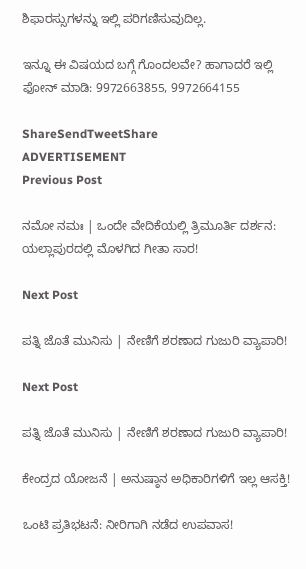ಶಿಫಾರಸ್ಸುಗಳನ್ನು ಇಲ್ಲಿ ಪರಿಗಣಿಸುವುದಿಲ್ಲ.

ಇನ್ನೂ ಈ ವಿಷಯದ ಬಗ್ಗೆ ಗೊಂದಲವೇ? ಹಾಗಾದರೆ ಇಲ್ಲಿ ಫೋನ್ ಮಾಡಿ: 9972663855, 9972664155

ShareSendTweetShare
ADVERTISEMENT
Previous Post

ನಮೋ ನಮಃ | ಒಂದೇ ವೇದಿಕೆಯಲ್ಲಿ ತ್ರಿಮೂರ್ತಿ ದರ್ಶನ: ಯಲ್ಲಾಪುರದಲ್ಲಿ ಮೊಳಗಿದ ಗೀತಾ ಸಾರ!

Next Post

ಪತ್ನಿ ಜೊತೆ ಮುನಿಸು | ನೇಣಿಗೆ ಶರಣಾದ ಗುಜುರಿ ವ್ಯಾಪಾರಿ!

Next Post

ಪತ್ನಿ ಜೊತೆ ಮುನಿಸು | ನೇಣಿಗೆ ಶರಣಾದ ಗುಜುರಿ ವ್ಯಾಪಾರಿ!

ಕೇಂದ್ರದ ಯೋಜನೆ | ಅನುಷ್ಠಾನ ಅಧಿಕಾರಿಗಳಿಗೆ ಇಲ್ಲ ಆಸಕ್ತಿ!

ಒಂಟಿ ಪ್ರತಿಭಟನೆ: ನೀರಿಗಾಗಿ ನಡೆದ ಉಪವಾಸ!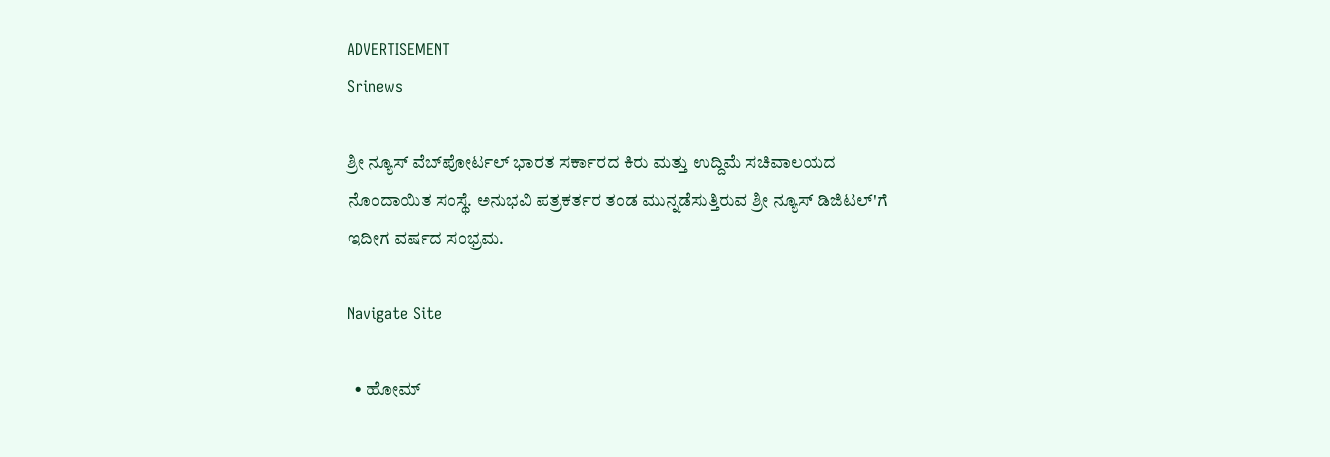ADVERTISEMENT
Srinews

ಶ್ರೀ ನ್ಯೂಸ್ ವೆಬ್‌ಪೋರ್ಟಲ್ ಭಾರತ ಸರ್ಕಾರದ ಕಿರು ಮತ್ತು ಉದ್ದಿಮೆ ಸಚಿವಾಲಯದ ನೊಂದಾಯಿತ ಸಂಸ್ಥೆ. ಅನುಭವಿ ಪತ್ರಕರ್ತರ ತಂಡ ಮುನ್ನಡೆಸುತ್ತಿರುವ ಶ್ರೀ ನ್ಯೂಸ್ ಡಿಜಿಟಲ್'ಗೆ ಇದೀಗ ವರ್ಷದ ಸಂಭ್ರಮ.

Navigate Site

  • ಹೋಮ್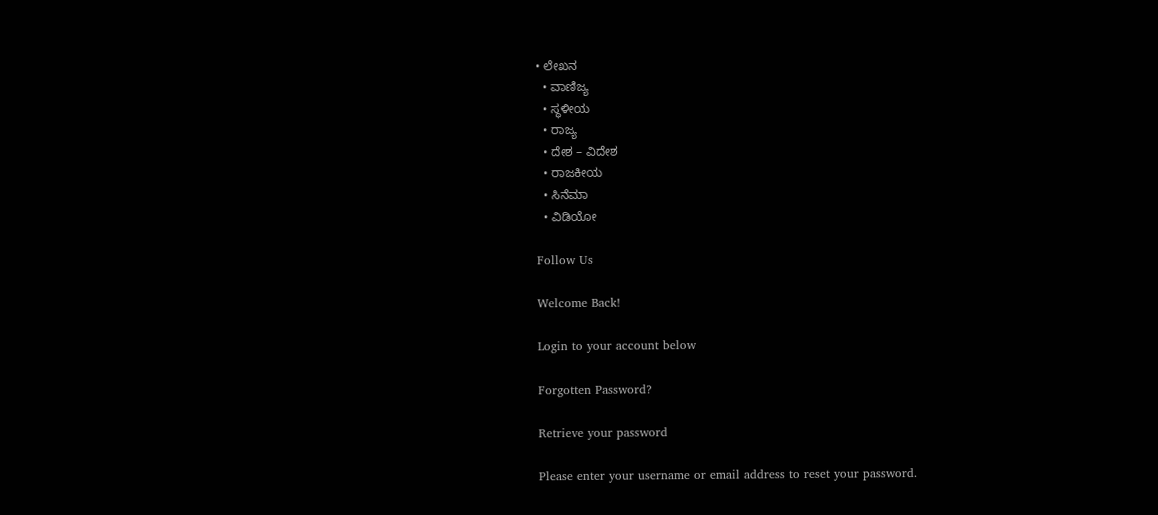• ಲೇಖನ
  • ವಾಣಿಜ್ಯ
  • ಸ್ಥಳೀಯ
  • ರಾಜ್ಯ
  • ದೇಶ – ವಿದೇಶ
  • ರಾಜಕೀಯ
  • ಸಿನೆಮಾ
  • ವಿಡಿಯೋ

Follow Us

Welcome Back!

Login to your account below

Forgotten Password?

Retrieve your password

Please enter your username or email address to reset your password.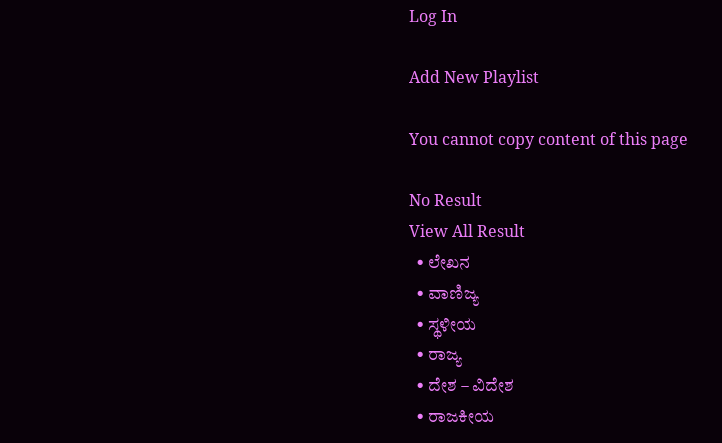Log In

Add New Playlist

You cannot copy content of this page

No Result
View All Result
  • ಲೇಖನ
  • ವಾಣಿಜ್ಯ
  • ಸ್ಥಳೀಯ
  • ರಾಜ್ಯ
  • ದೇಶ – ವಿದೇಶ
  • ರಾಜಕೀಯ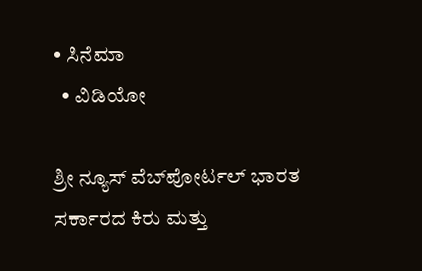• ಸಿನೆಮಾ
  • ವಿಡಿಯೋ

ಶ್ರೀ ನ್ಯೂಸ್ ವೆಬ್‌ಪೋರ್ಟಲ್ ಭಾರತ ಸರ್ಕಾರದ ಕಿರು ಮತ್ತು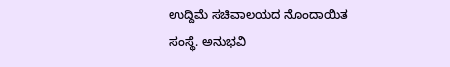ಉದ್ದಿಮೆ ಸಚಿವಾಲಯದ ನೊಂದಾಯಿತ ಸಂಸ್ಥೆ. ಅನುಭವಿ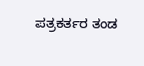ಪತ್ರಕರ್ತರ ತಂಡ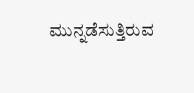ಮುನ್ನಡೆಸುತ್ತಿರುವ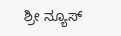ಶ್ರೀ ನ್ಯೂಸ್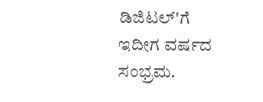ಡಿಜಿಟಲ್'ಗೆ ಇದೀಗ ವರ್ಷದ ಸಂಭ್ರಮ.